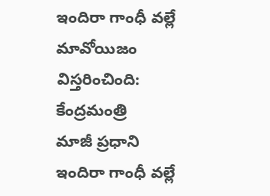ఇందిరా గాంధీ వల్లే మావోయిజం విస్తరించింది: కేంద్రమంత్రి
మాజీ ప్రధాని ఇందిరా గాంధీ వల్లే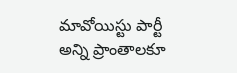మావోయిస్టు పార్టీ అన్ని ప్రాంతాలకూ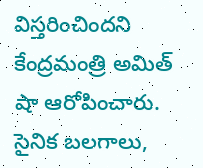విస్తరించిందని కేంద్రమంత్రి అమిత్ షా ఆరోపించారు. సైనిక బలగాలు,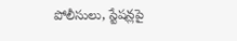పోలీసులు, స్టేషన్లపై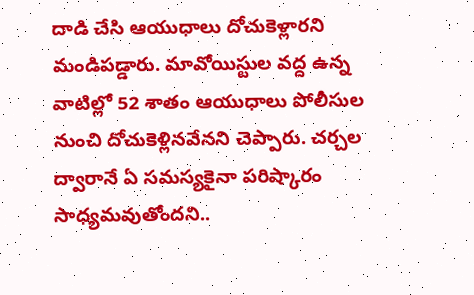దాడి చేసి ఆయుధాలు దోచుకెళ్లారని మండిపడ్డారు. మావోయిస్టుల వద్ద ఉన్న వాటిల్లో 52 శాతం ఆయుధాలు పోలీసుల నుంచి దోచుకెళ్లినవేనని చెప్పారు. చర్చల ద్వారానే ఏ సమస్యకైనా పరిష్కారం సాధ్యమవుతోందని..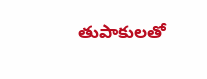తుపాకులతో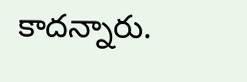కాదన్నారు.